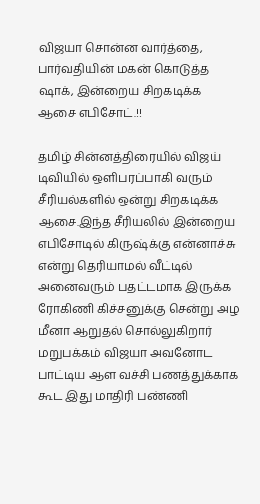விஜயா சொன்ன வார்த்தை, பார்வதியின் மகன் கொடுத்த ஷாக், இன்றைய சிறகடிக்க ஆசை எபிசோட்.!!

தமிழ் சின்னத்திரையில் விஜய் டிவியில் ஒளிபரப்பாகி வரும் சீரியல்களில் ஒன்று சிறகடிக்க ஆசை.இந்த சீரியலில் இன்றைய எபிசோடில் கிருஷ்க்கு என்னாச்சு என்று தெரியாமல் வீட்டில் அனைவரும் பதட்டமாக இருக்க ரோகிணி கிச்சனுக்கு சென்று அழ மீனா ஆறுதல் சொல்லுகிறார் மறுபக்கம் விஜயா அவனோட பாட்டிய ஆள வச்சி பணத்துக்காக கூட இது மாதிரி பண்ணி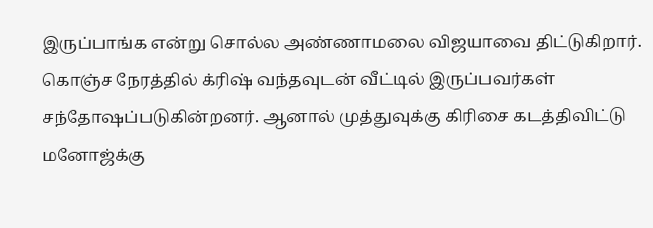இருப்பாங்க என்று சொல்ல அண்ணாமலை விஜயாவை திட்டுகிறார். கொஞ்ச நேரத்தில் க்ரிஷ் வந்தவுடன் வீட்டில் இருப்பவர்கள் சந்தோஷப்படுகின்றனர். ஆனால் முத்துவுக்கு கிரிசை கடத்திவிட்டு மனோஜ்க்கு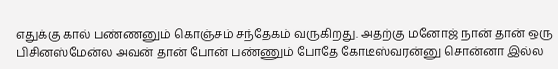எதுக்கு கால் பண்ணனும் கொஞ்சம் சந்தேகம் வருகிறது. அதற்கு மனோஜ் நான் தான் ஒரு பிசினஸ்மேன்ல அவன் தான் போன் பண்ணும் போதே கோடீஸ்வரன்னு சொன்னா இல்ல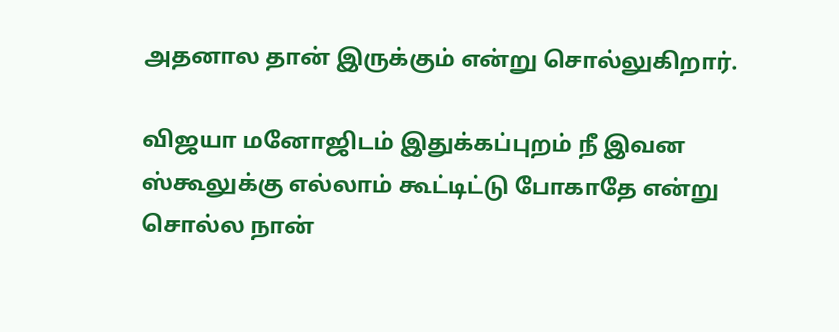அதனால தான் இருக்கும் என்று சொல்லுகிறார்.

விஜயா மனோஜிடம் இதுக்கப்புறம் நீ இவன ஸ்கூலுக்கு எல்லாம் கூட்டிட்டு போகாதே என்று சொல்ல நான்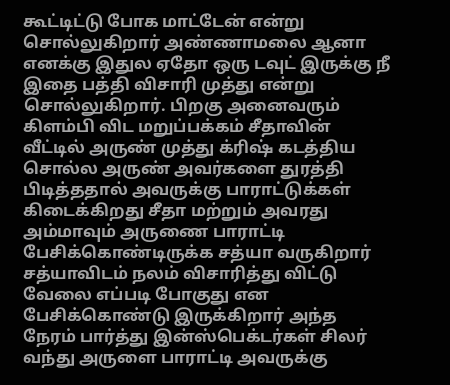கூட்டிட்டு போக மாட்டேன் என்று சொல்லுகிறார் அண்ணாமலை ஆனா எனக்கு இதுல ஏதோ ஒரு டவுட் இருக்கு நீ இதை பத்தி விசாரி முத்து என்று சொல்லுகிறார். பிறகு அனைவரும் கிளம்பி விட மறுப்பக்கம் சீதாவின் வீட்டில் அருண் முத்து க்ரிஷ் கடத்திய சொல்ல அருண் அவர்களை துரத்தி பிடித்ததால் அவருக்கு பாராட்டுக்கள் கிடைக்கிறது சீதா மற்றும் அவரது அம்மாவும் அருணை பாராட்டி பேசிக்கொண்டிருக்க சத்யா வருகிறார் சத்யாவிடம் நலம் விசாரித்து விட்டு வேலை எப்படி போகுது என பேசிக்கொண்டு இருக்கிறார் அந்த நேரம் பார்த்து இன்ஸ்பெக்டர்கள் சிலர் வந்து அருளை பாராட்டி அவருக்கு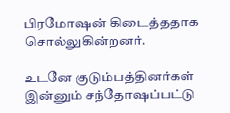பிரமோஷன் கிடைத்ததாக சொல்லுகின்றனர்.

உடனே குடும்பத்தினர்கள் இன்னும் சந்தோஷப்பட்டு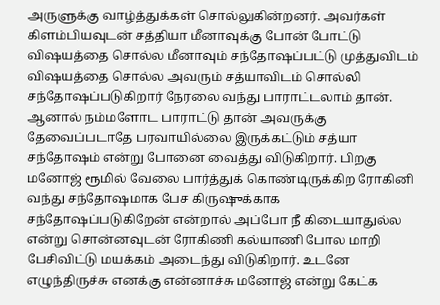அருளுக்கு வாழ்த்துக்கள் சொல்லுகின்றனர். அவர்கள் கிளம்பியவுடன் சத்தியா மீனாவுக்கு போன் போட்டு விஷயத்தை சொல்ல மீனாவும் சந்தோஷப்பட்டு முத்துவிடம் விஷயத்தை சொல்ல அவரும் சத்யாவிடம் சொல்லி சந்தோஷப்படுகிறார் நேரலை வந்து பாராட்டலாம் தான். ஆனால் நம்மளோட பாராட்டு தான் அவருக்கு தேவைப்படாதே பரவாயில்லை இருக்கட்டும் சத்யா சந்தோஷம் என்று போனை வைத்து விடுகிறார். பிறகு மனோஜ் ரூமில் வேலை பார்த்துக் கொண்டிருக்கிற ரோகினி வந்து சந்தோஷமாக பேச கிருஷுக்காக சந்தோஷப்படுகிறேன் என்றால் அப்போ நீ கிடையாதுல்ல என்று சொன்னவுடன் ரோகிணி கல்யாணி போல மாறி பேசிவிட்டு மயக்கம் அடைந்து விடுகிறார். உடனே எழுந்திருச்சு எனக்கு என்னாச்சு மனோஜ் என்று கேட்க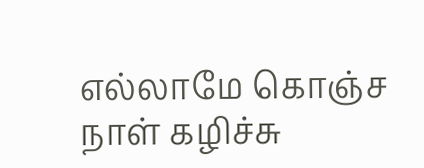எல்லாமே கொஞ்ச நாள் கழிச்சு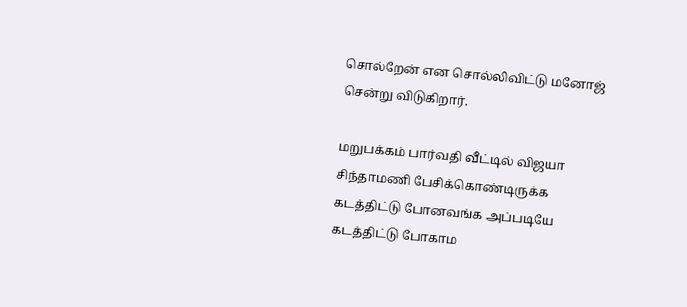சொல்றேன் என சொல்லிவிட்டு மனோஜ் சென்று விடுகிறார்.

மறுபக்கம் பார்வதி வீட்டில் விஜயா சிந்தாமணி பேசிக்கொண்டிருக்க கடத்திட்டு போனவங்க அப்படியே கடத்திட்டு போகாம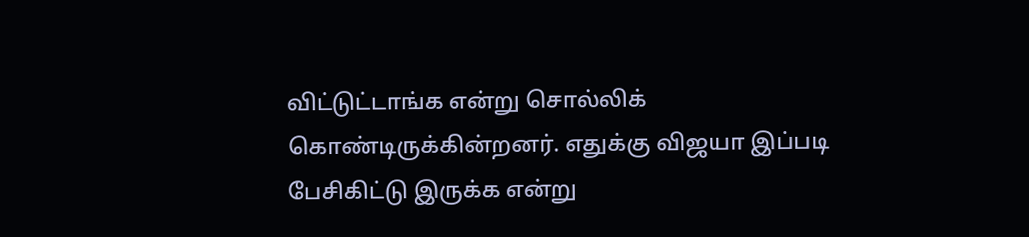விட்டுட்டாங்க என்று சொல்லிக் கொண்டிருக்கின்றனர். எதுக்கு விஜயா இப்படி பேசிகிட்டு இருக்க என்று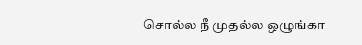சொல்ல நீ முதல்ல ஒழுங்கா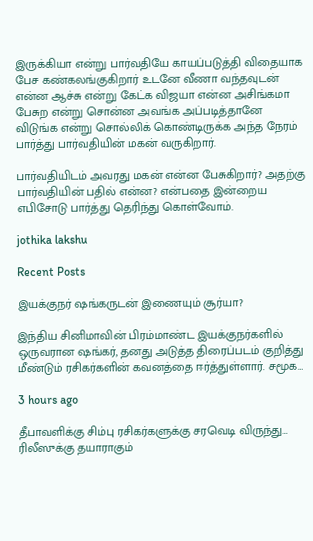இருக்கியா என்று பார்வதியே காயப்படுத்தி விதையாக பேச கண்கலங்குகிறார் உடனே வீணா வந்தவுடன் என்ன ஆச்சு என்று கேட்க விஜயா என்ன அசிங்கமா பேசுற என்று சொன்ன அவங்க அப்படித்தானே விடுங்க என்று சொல்லிக் கொண்டிருக்க அந்த நேரம் பார்த்து பார்வதியின் மகன் வருகிறார்.

பார்வதியிடம் அவரது மகன் என்ன பேசுகிறார்? அதற்கு பார்வதியின் பதில் என்ன? என்பதை இன்றைய எபிசோடு பார்த்து தெரிந்து கொள்வோம்.

jothika lakshu

Recent Posts

இயக்குநர் ஷங்கருடன் இணையும் சூர்யா?

இந்திய சினிமாவின் பிரம்மாண்ட இயக்குநர்களில் ஒருவரான ஷங்கர், தனது அடுத்த திரைப்படம் குறித்து மீண்டும் ரசிகர்களின் கவனத்தை ஈர்த்துள்ளார். சமூக…

3 hours ago

தீபாவளிக்கு சிம்பு ரசிகர்களுக்கு சரவெடி விருந்து… ரிலீஸுக்கு தயாராகும்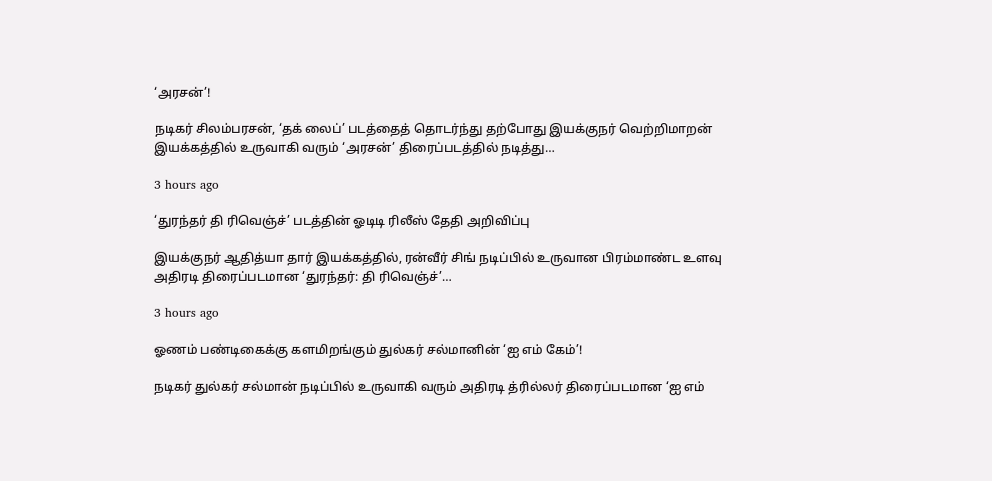‘அரசன்’!

நடிகர் சிலம்பரசன், ‘தக் லைப்’ படத்தைத் தொடர்ந்து தற்போது இயக்குநர் வெற்றிமாறன் இயக்கத்தில் உருவாகி வரும் ‘அரசன்’ திரைப்படத்தில் நடித்து…

3 hours ago

‘துரந்தர் தி ரிவெஞ்ச்’ படத்தின் ஓடிடி ரிலீஸ் தேதி அறிவிப்பு

இயக்குநர் ஆதித்யா தார் இயக்கத்தில், ரன்வீர் சிங் நடிப்பில் உருவான பிரம்மாண்ட உளவு அதிரடி திரைப்படமான ‘துரந்தர்: தி ரிவெஞ்ச்’…

3 hours ago

ஓணம் பண்டிகைக்கு களமிறங்கும் துல்கர் சல்மானின் ‘ஐ எம் கேம்’!

நடிகர் துல்கர் சல்மான் நடிப்பில் உருவாகி வரும் அதிரடி த்ரில்லர் திரைப்படமான ‘ஐ எம்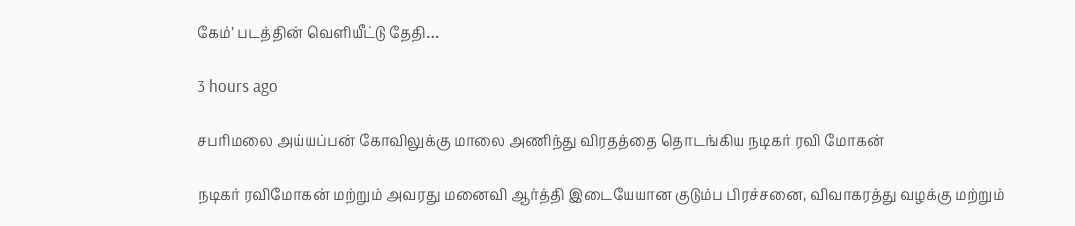கேம்’ படத்தின் வெளியீட்டு தேதி…

3 hours ago

சபரிமலை அய்யப்பன் கோவிலுக்கு மாலை அணிந்து விரதத்தை தொடங்கிய நடிகர் ரவி மோகன்

நடிகர் ரவிமோகன் மற்றும் அவரது மனைவி ஆர்த்தி இடையேயான குடும்ப பிரச்சனை, விவாகரத்து வழக்கு மற்றும்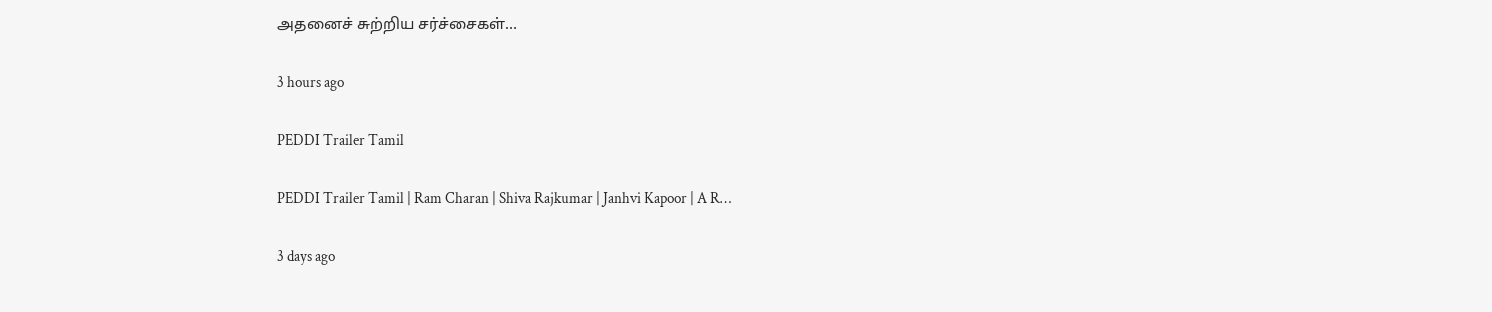அதனைச் சுற்றிய சர்ச்சைகள்…

3 hours ago

PEDDI Trailer Tamil

PEDDI Trailer Tamil | Ram Charan | Shiva Rajkumar | Janhvi Kapoor | A R…

3 days ago